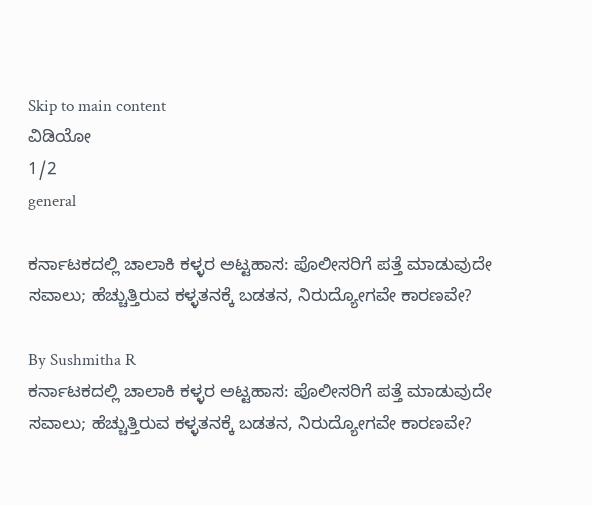Skip to main content
ವಿಡಿಯೋ
1/2
general

ಕರ್ನಾಟಕದಲ್ಲಿ ಚಾಲಾಕಿ ಕಳ್ಳರ ಅಟ್ಟಹಾಸ: ಪೊಲೀಸರಿಗೆ ಪತ್ತೆ ಮಾಡುವುದೇ ಸವಾಲು; ಹೆಚ್ಚುತ್ತಿರುವ ಕಳ್ಳತನಕ್ಕೆ ಬಡತನ, ನಿರುದ್ಯೋಗವೇ ಕಾರಣವೇ?

By Sushmitha R
ಕರ್ನಾಟಕದಲ್ಲಿ ಚಾಲಾಕಿ ಕಳ್ಳರ ಅಟ್ಟಹಾಸ: ಪೊಲೀಸರಿಗೆ ಪತ್ತೆ ಮಾಡುವುದೇ ಸವಾಲು; ಹೆಚ್ಚುತ್ತಿರುವ ಕಳ್ಳತನಕ್ಕೆ ಬಡತನ, ನಿರುದ್ಯೋಗವೇ ಕಾರಣವೇ?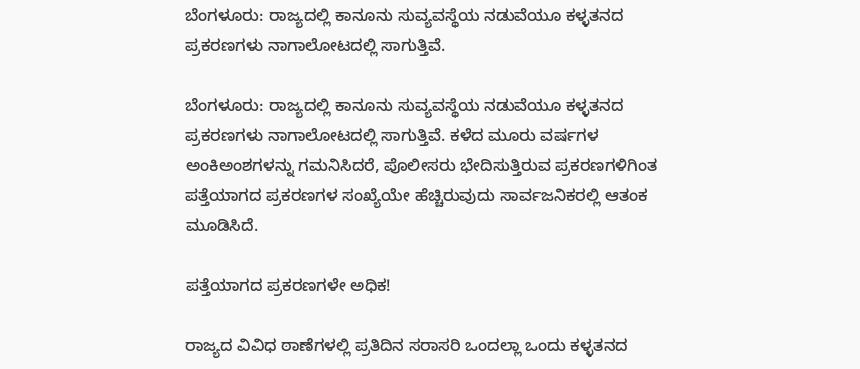ಬೆಂಗಳೂರು: ರಾಜ್ಯದಲ್ಲಿ ಕಾನೂನು ಸುವ್ಯವಸ್ಥೆಯ ನಡುವೆಯೂ ಕಳ್ಳತನದ ಪ್ರಕರಣಗಳು ನಾಗಾಲೋಟದಲ್ಲಿ ಸಾಗುತ್ತಿವೆ.

ಬೆಂಗಳೂರು: ರಾಜ್ಯದಲ್ಲಿ ಕಾನೂನು ಸುವ್ಯವಸ್ಥೆಯ ನಡುವೆಯೂ ಕಳ್ಳತನದ ಪ್ರಕರಣಗಳು ನಾಗಾಲೋಟದಲ್ಲಿ ಸಾಗುತ್ತಿವೆ. ಕಳೆದ ಮೂರು ವರ್ಷಗಳ ಅಂಕಿಅಂಶಗಳನ್ನು ಗಮನಿಸಿದರೆ, ಪೊಲೀಸರು ಭೇದಿಸುತ್ತಿರುವ ಪ್ರಕರಣಗಳಿಗಿಂತ ಪತ್ತೆಯಾಗದ ಪ್ರಕರಣಗಳ ಸಂಖ್ಯೆಯೇ ಹೆಚ್ಚಿರುವುದು ಸಾರ್ವಜನಿಕರಲ್ಲಿ ಆತಂಕ ಮೂಡಿಸಿದೆ.

ಪತ್ತೆಯಾಗದ ಪ್ರಕರಣಗಳೇ ಅಧಿಕ!

ರಾಜ್ಯದ ವಿವಿಧ ಠಾಣೆಗಳಲ್ಲಿ ಪ್ರತಿದಿನ ಸರಾಸರಿ ಒಂದಲ್ಲಾ ಒಂದು ಕಳ್ಳತನದ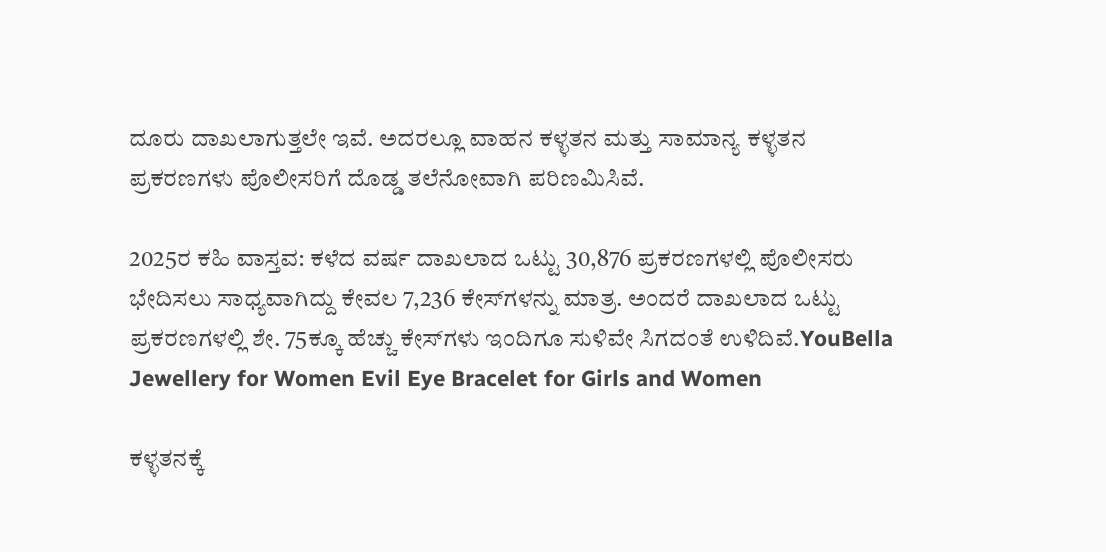ದೂರು ದಾಖಲಾಗುತ್ತಲೇ ಇವೆ. ಅದರಲ್ಲೂ ವಾಹನ ಕಳ್ಳತನ ಮತ್ತು ಸಾಮಾನ್ಯ ಕಳ್ಳತನ ಪ್ರಕರಣಗಳು ಪೊಲೀಸರಿಗೆ ದೊಡ್ಡ ತಲೆನೋವಾಗಿ ಪರಿಣಮಿಸಿವೆ.

2025ರ ಕಹಿ ವಾಸ್ತವ: ಕಳೆದ ವರ್ಷ ದಾಖಲಾದ ಒಟ್ಟು 30,876 ಪ್ರಕರಣಗಳಲ್ಲಿ ಪೊಲೀಸರು ಭೇದಿಸಲು ಸಾಧ್ಯವಾಗಿದ್ದು ಕೇವಲ 7,236 ಕೇಸ್‌ಗಳನ್ನು ಮಾತ್ರ. ಅಂದರೆ ದಾಖಲಾದ ಒಟ್ಟು ಪ್ರಕರಣಗಳಲ್ಲಿ ಶೇ. 75ಕ್ಕೂ ಹೆಚ್ಚು ಕೇಸ್‌ಗಳು ಇಂದಿಗೂ ಸುಳಿವೇ ಸಿಗದಂತೆ ಉಳಿದಿವೆ.YouBella Jewellery for Women Evil Eye Bracelet for Girls and Women

ಕಳ್ಳತನಕ್ಕೆ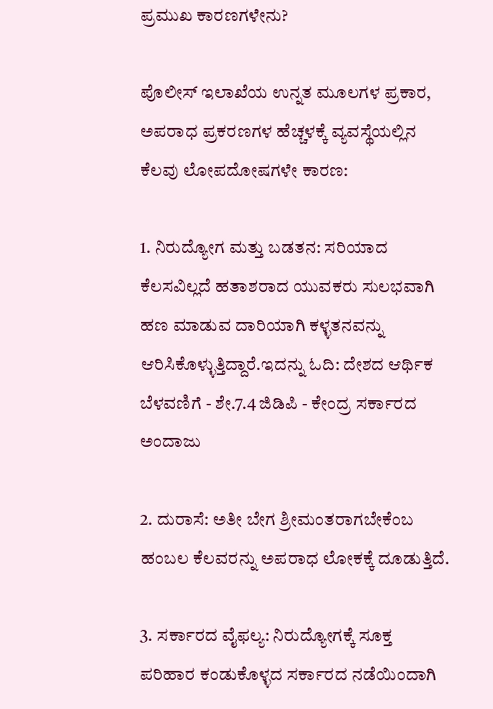ಪ್ರಮುಖ ಕಾರಣಗಳೇನು?

ಪೊಲೀಸ್ ಇಲಾಖೆಯ ಉನ್ನತ ಮೂಲಗಳ ಪ್ರಕಾರ, ಅಪರಾಧ ಪ್ರಕರಣಗಳ ಹೆಚ್ಚಳಕ್ಕೆ ವ್ಯವಸ್ಥೆಯಲ್ಲಿನ ಕೆಲವು ಲೋಪದೋಷಗಳೇ ಕಾರಣ:

1. ನಿರುದ್ಯೋಗ ಮತ್ತು ಬಡತನ: ಸರಿಯಾದ ಕೆಲಸವಿಲ್ಲದೆ ಹತಾಶರಾದ ಯುವಕರು ಸುಲಭವಾಗಿ ಹಣ ಮಾಡುವ ದಾರಿಯಾಗಿ ಕಳ್ಳತನವನ್ನು ಆರಿಸಿಕೊಳ್ಳುತ್ತಿದ್ದಾರೆ.ಇದನ್ನು ಓದಿ: ದೇಶದ ಆರ್ಥಿಕ ಬೆಳವಣಿಗೆ - ಶೇ.7.4 ಜಿಡಿಪಿ - ಕೇಂದ್ರ ಸರ್ಕಾರದ ಅಂದಾಜು

2. ದುರಾಸೆ: ಅತೀ ಬೇಗ ಶ್ರೀಮಂತರಾಗಬೇಕೆಂಬ ಹಂಬಲ ಕೆಲವರನ್ನು ಅಪರಾಧ ಲೋಕಕ್ಕೆ ದೂಡುತ್ತಿದೆ.

3. ಸರ್ಕಾರದ ವೈಫಲ್ಯ: ನಿರುದ್ಯೋಗಕ್ಕೆ ಸೂಕ್ತ ಪರಿಹಾರ ಕಂಡುಕೊಳ್ಳದ ಸರ್ಕಾರದ ನಡೆಯಿಂದಾಗಿ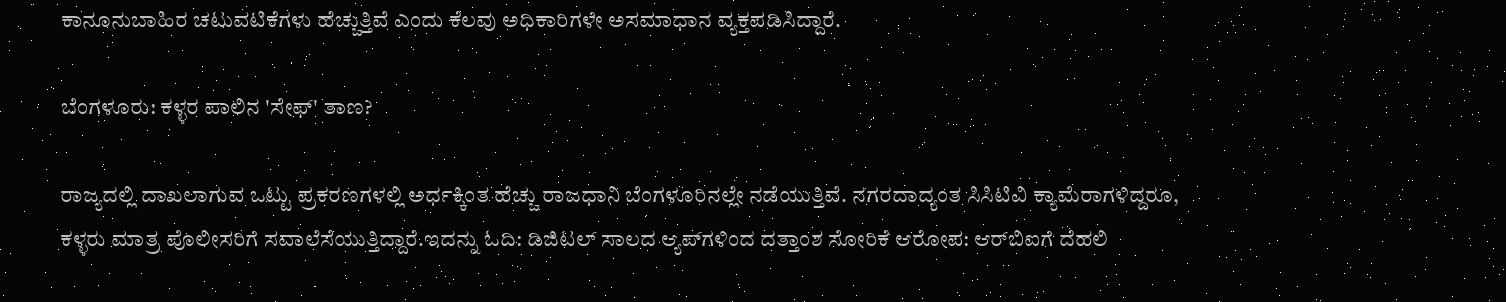ಕಾನೂನುಬಾಹಿರ ಚಟುವಟಿಕೆಗಳು ಹೆಚ್ಚುತ್ತಿವೆ ಎಂದು ಕೆಲವು ಅಧಿಕಾರಿಗಳೇ ಅಸಮಾಧಾನ ವ್ಯಕ್ತಪಡಿಸಿದ್ದಾರೆ.

ಬೆಂಗಳೂರು: ಕಳ್ಳರ ಪಾಲಿನ 'ಸೇಫ್' ತಾಣ?

ರಾಜ್ಯದಲ್ಲಿ ದಾಖಲಾಗುವ ಒಟ್ಟು ಪ್ರಕರಣಗಳಲ್ಲಿ ಅರ್ಧಕ್ಕಿಂತ ಹೆಚ್ಚು ರಾಜಧಾನಿ ಬೆಂಗಳೂರಿನಲ್ಲೇ ನಡೆಯುತ್ತಿವೆ. ನಗರದಾದ್ಯಂತ ಸಿಸಿಟಿವಿ ಕ್ಯಾಮೆರಾಗಳಿದ್ದರೂ, ಕಳ್ಳರು ಮಾತ್ರ ಪೊಲೀಸರಿಗೆ ಸವಾಲೆಸೆಯುತ್ತಿದ್ದಾರೆ.ಇದನ್ನು ಓದಿ: ಡಿಜಿಟಲ್ ಸಾಲದ ಆ್ಯಪ್‌ಗಳಿಂದ ದತ್ತಾಂಶ ಸೋರಿಕೆ ಆರೋಪ: ಆರ್‌ಬಿಐಗೆ ದೆಹಲಿ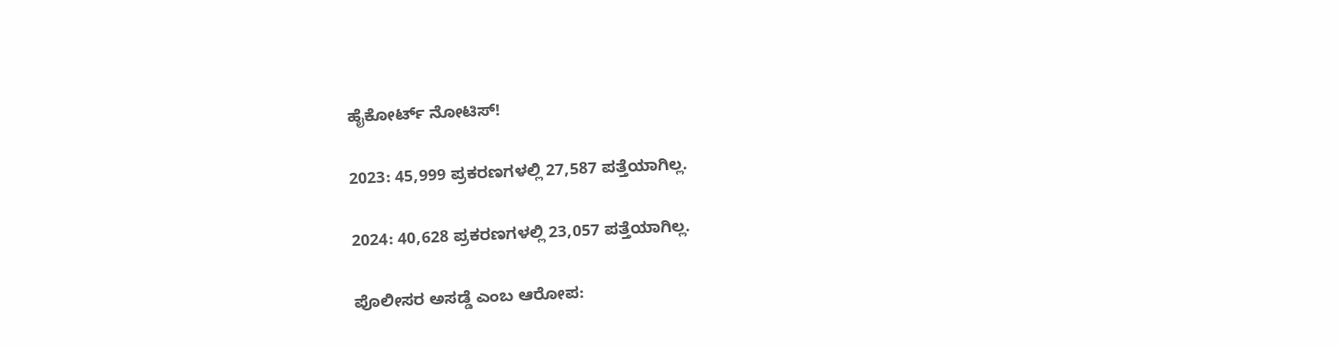ಹೈಕೋರ್ಟ್ ನೋಟಿಸ್!

2023: 45,999 ಪ್ರಕರಣಗಳಲ್ಲಿ 27,587 ಪತ್ತೆಯಾಗಿಲ್ಲ.

2024: 40,628 ಪ್ರಕರಣಗಳಲ್ಲಿ 23,057 ಪತ್ತೆಯಾಗಿಲ್ಲ.

ಪೊಲೀಸರ ಅಸಡ್ಡೆ ಎಂಬ ಆರೋಪ: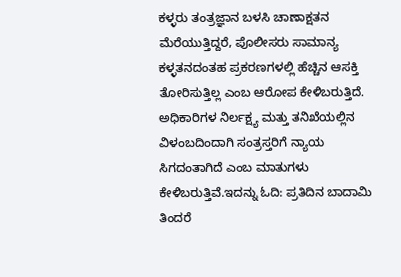ಕಳ್ಳರು ತಂತ್ರಜ್ಞಾನ ಬಳಸಿ ಚಾಣಾಕ್ಷತನ ಮೆರೆಯುತ್ತಿದ್ದರೆ, ಪೊಲೀಸರು ಸಾಮಾನ್ಯ ಕಳ್ಳತನದಂತಹ ಪ್ರಕರಣಗಳಲ್ಲಿ ಹೆಚ್ಚಿನ ಆಸಕ್ತಿ ತೋರಿಸುತ್ತಿಲ್ಲ ಎಂಬ ಆರೋಪ ಕೇಳಿಬರುತ್ತಿದೆ. ಅಧಿಕಾರಿಗಳ ನಿರ್ಲಕ್ಷ್ಯ ಮತ್ತು ತನಿಖೆಯಲ್ಲಿನ ವಿಳಂಬದಿಂದಾಗಿ ಸಂತ್ರಸ್ತರಿಗೆ ನ್ಯಾಯ ಸಿಗದಂತಾಗಿದೆ ಎಂಬ ಮಾತುಗಳು ಕೇಳಿಬರುತ್ತಿವೆ.ಇದನ್ನು ಓದಿ: ಪ್ರತಿದಿನ ಬಾದಾಮಿ ತಿಂದರೆ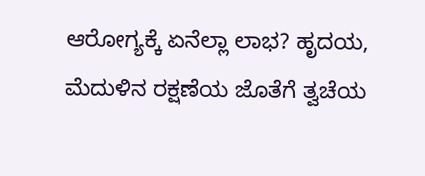ಆರೋಗ್ಯಕ್ಕೆ ಏನೆಲ್ಲಾ ಲಾಭ? ಹೃದಯ, ಮೆದುಳಿನ ರಕ್ಷಣೆಯ ಜೊತೆಗೆ ತ್ವಚೆಯ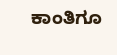ಕಾಂತಿಗೂ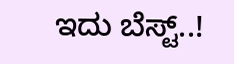ಇದು ಬೆಸ್ಟ್..!